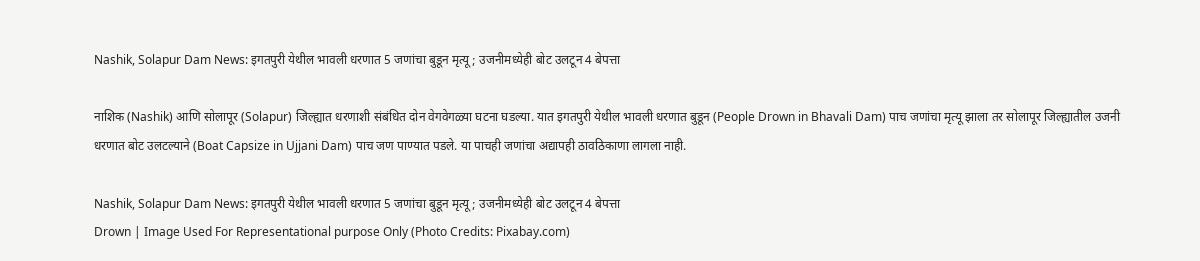Nashik, Solapur Dam News: इगतपुरी येथील भावली धरणात 5 जणांचा बुडून मृत्यू; उजनीमध्येही बोट उलटून 4 बेपत्ता

नाशिक (Nashik) आणि सोलापूर (Solapur) जिल्ह्यात धरणाशी संबंधित दोन वेगवेगळ्या घटना घडल्या. यात इगतपुरी येथील भावली धरणात बुडून (People Drown in Bhavali Dam) पाच जणांचा मृत्यू झाला तर सोलापूर जिल्ह्यातील उजनी धरणात बोट उलटल्याने (Boat Capsize in Ujjani Dam) पाच जण पाण्यात पडले. या पाचही जणांचा अद्यापही ठावठिकाणा लागला नाही.

Nashik, Solapur Dam News: इगतपुरी येथील भावली धरणात 5 जणांचा बुडून मृत्यू; उजनीमध्येही बोट उलटून 4 बेपत्ता
Drown | Image Used For Representational purpose Only (Photo Credits: Pixabay.com)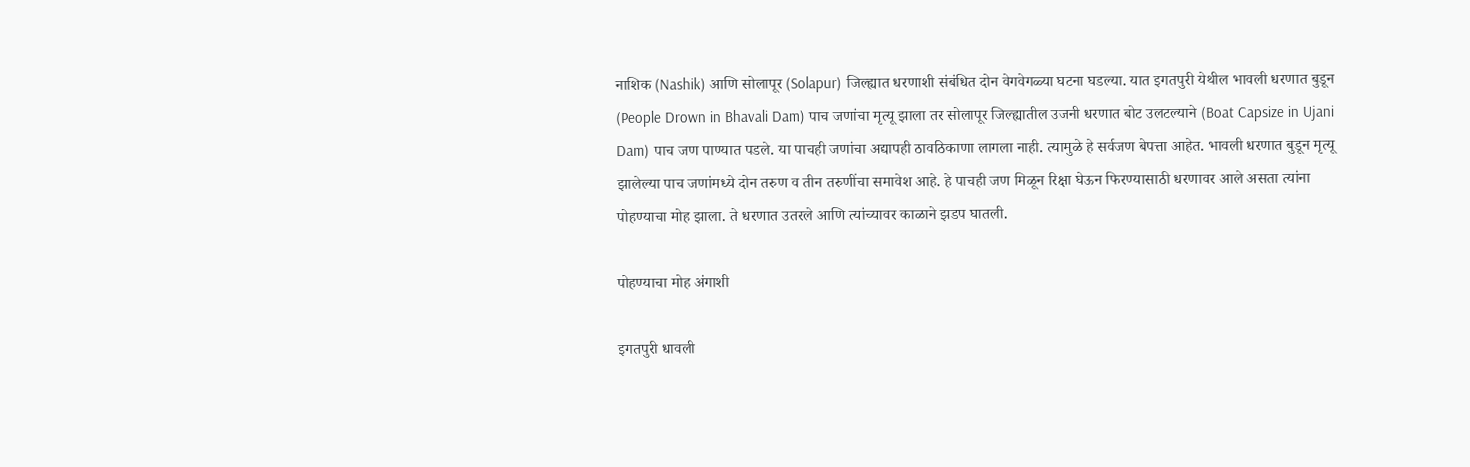नाशिक (Nashik) आणि सोलापूर (Solapur) जिल्ह्यात धरणाशी संबंधित दोन वेगवेगळ्या घटना घडल्या. यात इगतपुरी येथील भावली धरणात बुडून (People Drown in Bhavali Dam) पाच जणांचा मृत्यू झाला तर सोलापूर जिल्ह्यातील उजनी धरणात बोट उलटल्याने (Boat Capsize in Ujani Dam) पाच जण पाण्यात पडले. या पाचही जणांचा अद्यापही ठावठिकाणा लागला नाही. त्यामुळे हे सर्वजण बेपत्ता आहेत. भावली धरणात बुडून मृत्यू झालेल्या पाच जणांमध्ये दोन तरुण व तीन तरुणींचा समावेश आहे. हे पाचही जण मिळून रिक्षा घेऊन फिरण्यासाठी धरणावर आले असता त्यांना पोहण्याचा मोह झाला. ते धरणात उतरले आणि त्यांच्यावर काळाने झडप घातली.

पोहण्याचा मोह अंगाशी

इगतपुरी धावली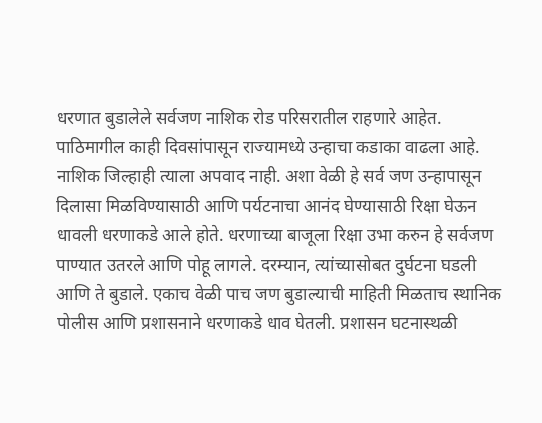धरणात बुडालेले सर्वजण नाशिक रोड परिसरातील राहणारे आहेत. पाठिमागील काही दिवसांपासून राज्यामध्ये उन्हाचा कडाका वाढला आहे. नाशिक जिल्हाही त्याला अपवाद नाही. अशा वेळी हे सर्व जण उन्हापासून दिलासा मिळविण्यासाठी आणि पर्यटनाचा आनंद घेण्यासाठी रिक्षा घेऊन धावली धरणाकडे आले होते. धरणाच्या बाजूला रिक्षा उभा करुन हे सर्वजण पाण्यात उतरले आणि पोहू लागले. दरम्यान, त्यांच्यासोबत दुर्घटना घडली आणि ते बुडाले. एकाच वेळी पाच जण बुडाल्याची माहिती मिळताच स्थानिक पोलीस आणि प्रशासनाने धरणाकडे धाव घेतली. प्रशासन घटनास्थळी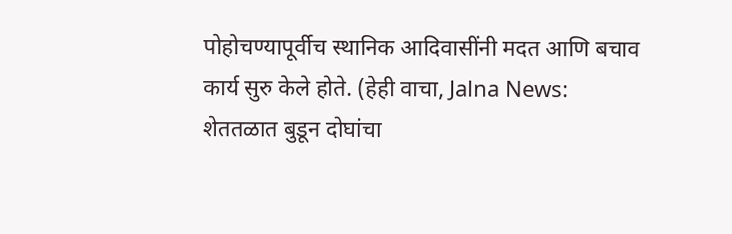पोहोचण्यापूर्वीच स्थानिक आदिवासींनी मदत आणि बचाव कार्य सुरु केले होते. (हेही वाचा, Jalna News: शेततळात बुडून दोघांचा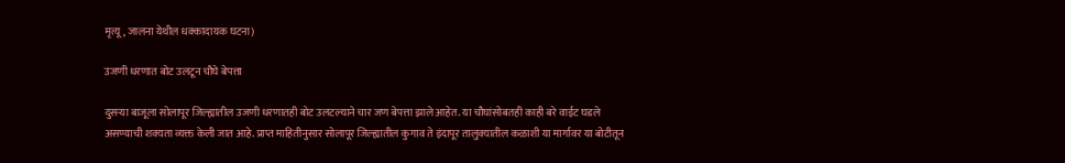मृत्यू, जालना येथील धक्कादायक घटना)

उजणी धरणात बोट उलटून चौघे बेपत्ता

दुसऱ्या बाजूला सोलापूर जिल्ह्यातील उजणी धरणातही बोट उलटल्याने चार जण बेपत्ता झाले आहेत. या चौघांसोबतही काही बरे वाईट घडले असण्याची शक्यता व्यक्त केली जात आहे. प्राप्त माहितीनुसार सोलापूर जिल्ह्यातील कुगाव ते इंदापूर तालुक्यातील कळाशी या मार्गावर या बोटीतून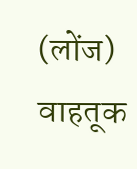(लोंज) वाहतूक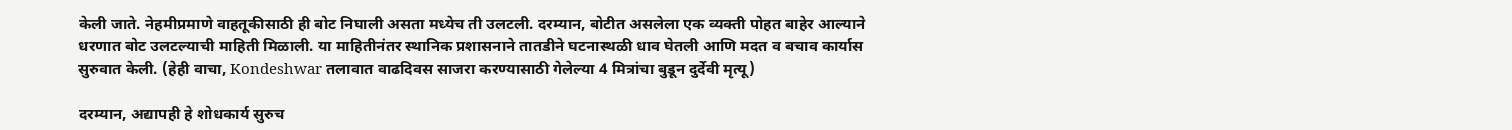केली जाते. नेहमीप्रमाणे वाहतूकीसाठी ही बोट निघाली असता मध्येच ती उलटली. दरम्यान, बोटीत असलेला एक व्यक्ती पोहत बाहेर आल्याने धरणात बोट उलटल्याची माहिती मिळाली. या माहितीनंतर स्थानिक प्रशासनाने तातडीने घटनास्थळी धाव घेतली आणि मदत व बचाव कार्यास सुरुवात केली. (हेही वाचा, Kondeshwar तलावात वाढदिवस साजरा करण्यासाठी गेलेल्या 4 मित्रांचा बुडून दुर्देवी मृत्यू)

दरम्यान, अद्यापही हे शोधकार्य सुरुच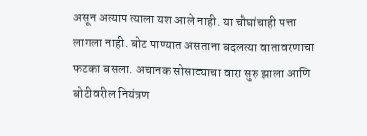असून अत्याप त्याला यश आले नाही. या चौघांचाही पत्ता लागला नाही. बोट पाण्यात असताना बदलत्या वातावरणाचा फटका बसला. अचानक सोसाट्याचा वारा सुरु झाला आणि बोटीवरील नियंत्रण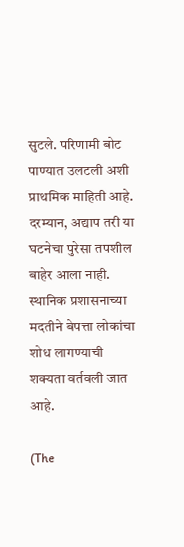सुटले. परिणामी बोट पाण्यात उलटली अशी प्राथमिक माहिती आहे. दरम्यान, अद्याप तरी या घटनेचा पुरेसा तपशील बाहेर आला नाही. स्थानिक प्रशासनाच्या मदतीने बेपत्ता लोकांचा शोध लागण्याची शक्यता वर्तवली जात आहे.

(The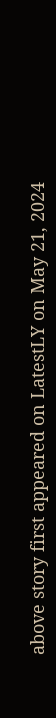above story first appeared on LatestLY on May 21, 2024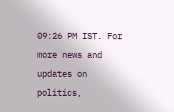09:26 PM IST. For more news and updates on politics,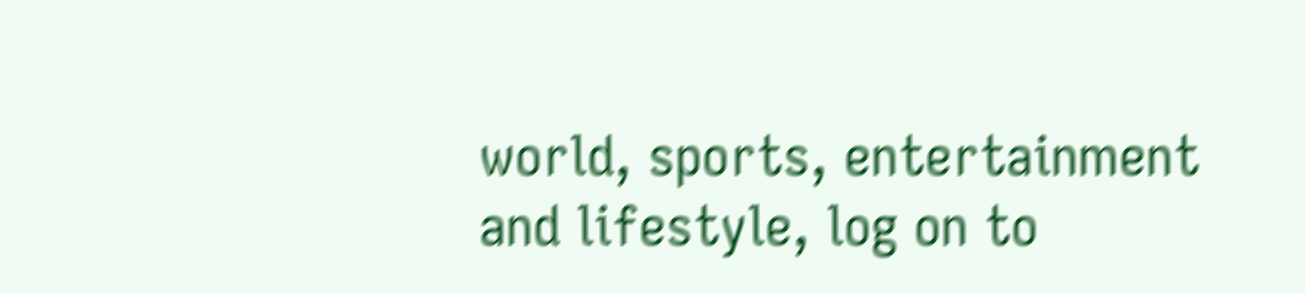world, sports, entertainment and lifestyle, log on to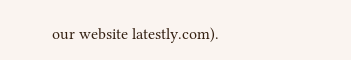our website latestly.com).